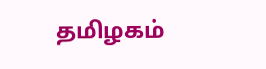தமிழகம்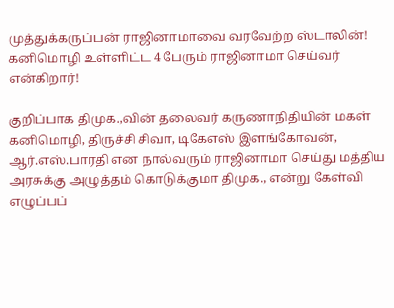முத்துக்கருப்பன் ராஜினாமாவை வரவேற்ற ஸ்டாலின்! கனிமொழி உள்ளிட்ட 4 பேரும் ராஜினாமா செய்வர் என்கிறார்!

குறிப்பாக திமுக.,வின் தலைவர் கருணாநிதியின் மகள் கனிமொழி, திருச்சி சிவா, டிகேஎஸ் இளங்கோவன், ஆர்.எஸ்.பாரதி என நால்வரும் ராஜினாமா செய்து மத்திய அரசுக்கு அழுத்தம் கொடுக்குமா திமுக., என்று கேள்வி எழுப்பப்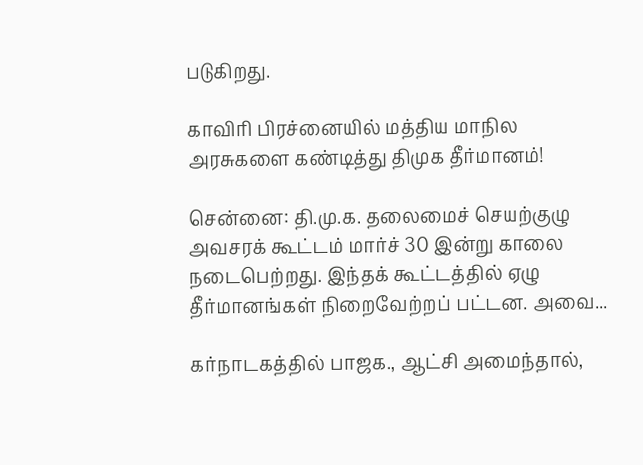படுகிறது.

காவிரி பிரச்னையில் மத்திய மாநில அரசுகளை கண்டித்து திமுக தீர்மானம்!

சென்னை: தி.மு.க. தலைமைச் செயற்குழு அவசரக் கூட்டம் மார்ச் 30 இன்று காலை நடைபெற்றது. இந்தக் கூட்டத்தில் ஏழு தீர்மானங்கள் நிறைவேற்றப் பட்டன. அவை...

கர்நாடகத்தில் பாஜக., ஆட்சி அமைந்தால்,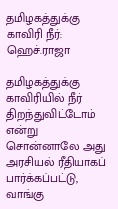தமிழகத்துக்கு காவிரி நீர்: ஹெச்.ராஜா

தமிழகத்துக்கு காவிரியில் நீர் திறந்துவிட்டோம் என்று சொன்னாலே அது அரசியல் ரீதியாகப் பார்க்கப்பட்டு, வாங்கு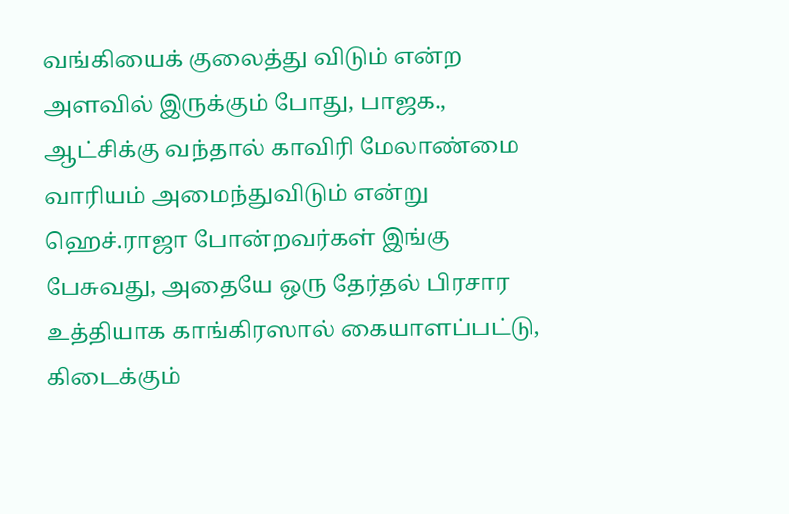வங்கியைக் குலைத்து விடும் என்ற அளவில் இருக்கும் போது, பாஜக., ஆட்சிக்கு வந்தால் காவிரி மேலாண்மை வாரியம் அமைந்துவிடும் என்று ஹெச்.ராஜா போன்றவர்கள் இங்கு பேசுவது, அதையே ஒரு தேர்தல் பிரசார உத்தியாக காங்கிரஸால் கையாளப்பட்டு, கிடைக்கும்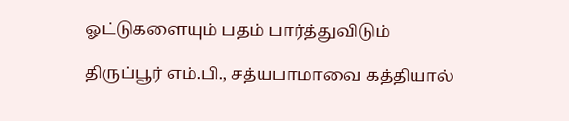ஓட்டுகளையும் பதம் பார்த்துவிடும்

திருப்பூர் எம்.பி., சத்யபாமாவை கத்தியால்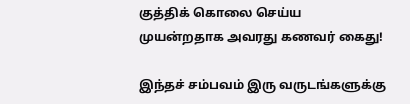குத்திக் கொலை செய்ய முயன்றதாக அவரது கணவர் கைது!

இந்தச் சம்பவம் இரு வருடங்களுக்கு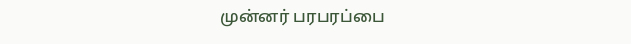முன்னர் பரபரப்பை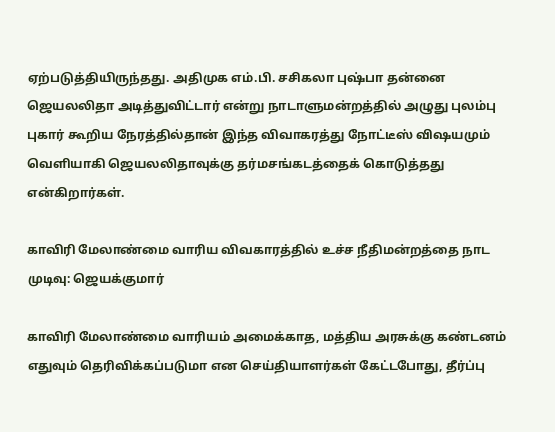ஏற்படுத்தியிருந்தது. அதிமுக எம்.பி. சசிகலா புஷ்பா தன்னை ஜெயலலிதா அடித்துவிட்டார் என்று நாடாளுமன்றத்தில் அழுது புலம்பு புகார் கூறிய நேரத்தில்தான் இந்த விவாகரத்து நோட்டீஸ் விஷயமும் வெளியாகி ஜெயலலிதாவுக்கு தர்மசங்கடத்தைக் கொடுத்தது என்கிறார்கள்.

காவிரி மேலாண்மை வாரிய விவகாரத்தில் உச்ச நீதிமன்றத்தை நாட முடிவு: ஜெயக்குமார்

காவிரி மேலாண்மை வாரியம் அமைக்காத, மத்திய அரசுக்கு கண்டனம் எதுவும் தெரிவிக்கப்படுமா என செய்தியாளர்கள் கேட்டபோது, தீர்ப்பு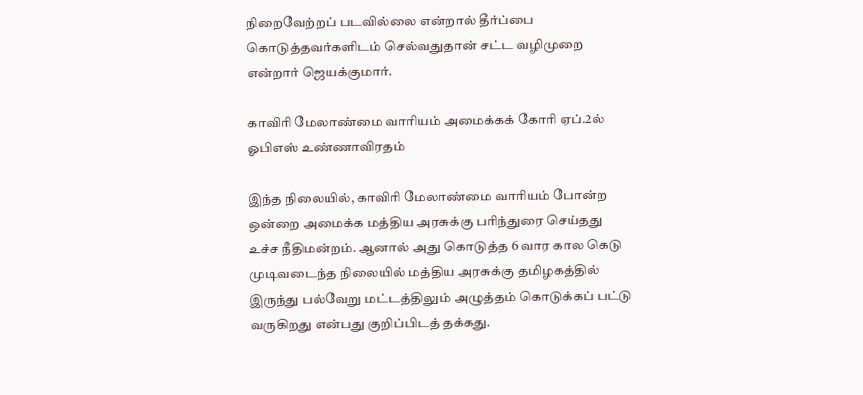நிறைவேற்றப் படவில்லை என்றால் தீர்ப்பை கொடுத்தவர்களிடம் செல்வதுதான் சட்ட வழிமுறை என்றார் ஜெயக்குமார்.

காவிரி மேலாண்மை வாரியம் அமைக்கக் கோரி ஏப்.2ல் ஓபிஎஸ் உண்ணாவிரதம்

இந்த நிலையில், காவிரி மேலாண்மை வாரியம் போன்ற ஒன்றை அமைக்க மத்திய அரசுக்கு பரிந்துரை செய்தது உச்ச நீதிமன்றம். ஆனால் அது கொடுத்த 6 வார கால கெடு முடிவடைந்த நிலையில் மத்திய அரசுக்கு தமிழகத்தில் இருந்து பல்வேறு மட்டத்திலும் அழுத்தம் கொடுக்கப் பட்டு வருகிறது என்பது குறிப்பிடத் தக்கது.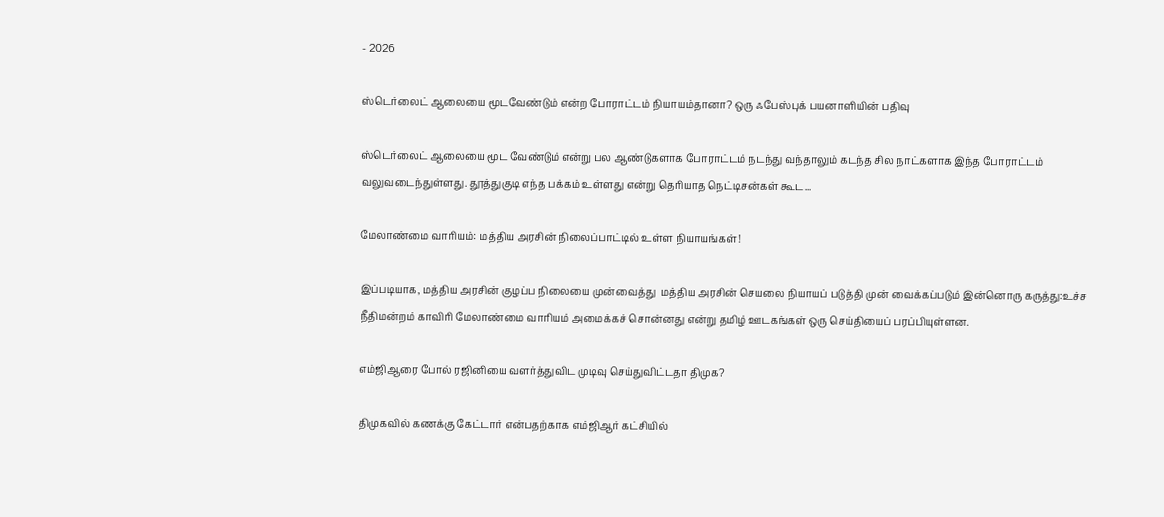- 2026

ஸ்டெர்லைட் ஆலையை மூடவேண்டும் என்ற போராட்டம் நியாயம்தானா? ஒரு ஃபேஸ்புக் பயனாளியின் பதிவு

ஸ்டெர்லைட் ஆலையை மூட வேண்டும் என்று பல ஆண்டுகளாக போராட்டம் நடந்து வந்தாலும் கடந்த சில நாட்களாக இந்த போராட்டம் வலுவடைந்துள்ளது. தூத்துகுடி எந்த பக்கம் உள்ளது என்று தெரியாத நெட்டிசன்கள் கூட...

மேலாண்மை வாரியம்: மத்திய அரசின் நிலைப்பாட்டில் உள்ள நியாயங்கள்!

இப்படியாக, மத்திய அரசின் குழப்ப நிலையை முன்வைத்து  மத்திய அரசின் செயலை நியாயப் படுத்தி முன் வைக்கப்படும் இன்னொரு கருத்து:உச்ச நீதிமன்றம் காவிரி மேலாண்மை வாரியம் அமைக்கச் சொன்னது என்று தமிழ் ஊடகங்கள் ஒரு செய்தியைப் பரப்பியுள்ளன.

எம்ஜிஆரை போல் ரஜினியை வளர்த்துவிட முடிவு செய்துவிட்டதா திமுக?

திமுகவில் கணக்கு கேட்டார் என்பதற்காக எம்ஜிஆர் கட்சியில்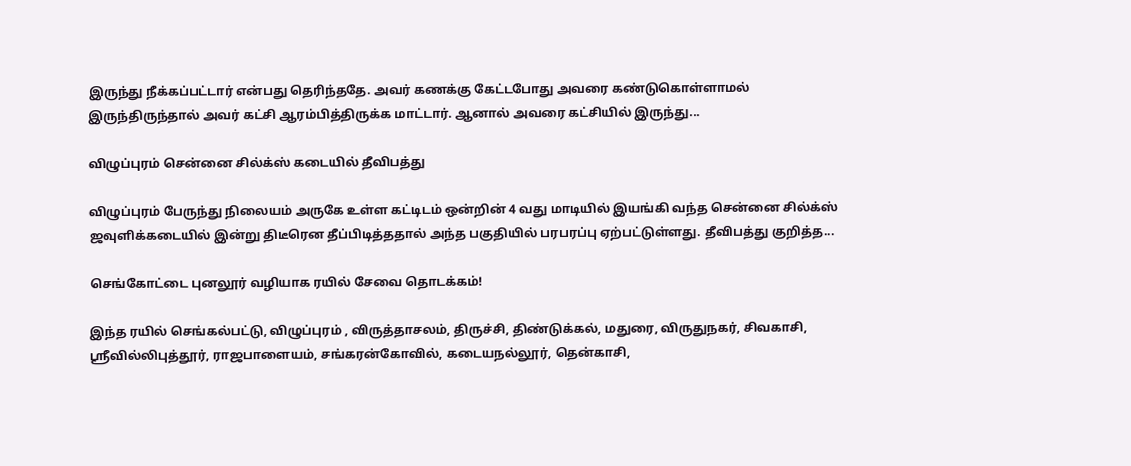இருந்து நீக்கப்பட்டார் என்பது தெரிந்ததே. அவர் கணக்கு கேட்டபோது அவரை கண்டுகொள்ளாமல் இருந்திருந்தால் அவர் கட்சி ஆரம்பித்திருக்க மாட்டார். ஆனால் அவரை கட்சியில் இருந்து...

விழுப்புரம் சென்னை சில்க்ஸ் கடையில் தீவிபத்து

விழுப்புரம் பேருந்து நிலையம் அருகே உள்ள கட்டிடம் ஒன்றின் 4 வது மாடியில் இயங்கி வந்த சென்னை சில்க்ஸ் ஜவுளிக்கடையில் இன்று திடீரென தீப்பிடித்ததால் அந்த பகுதியில் பரபரப்பு ஏற்பட்டுள்ளது. தீவிபத்து குறித்த...

செங்கோட்டை புனலூர் வழியாக ரயில் சேவை தொடக்கம்!

இந்த ரயில் செங்கல்பட்டு, விழுப்புரம் , விருத்தாசலம், திருச்சி, திண்டுக்கல், மதுரை, விருதுநகர், சிவகாசி, ஸ்ரீவில்லிபுத்தூர், ராஜபாளையம், சங்கரன்கோவில், கடையநல்லூர், தென்காசி,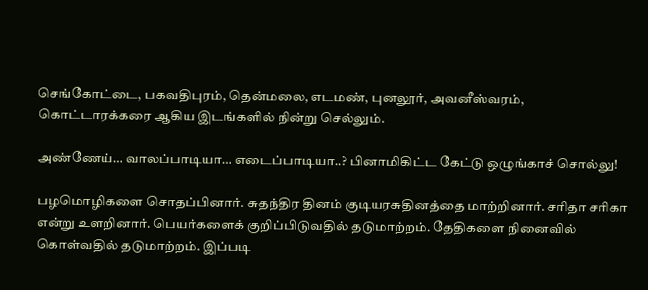செங்கோட்டை, பகவதிபுரம், தென்மலை, எடமண், புனலூர், அவனீஸ்வரம், கொட்டாரக்கரை ஆகிய இடங்களில் நின்று செல்லும்.

அண்ணேய்… வாலப்பாடியா… எடைப்பாடியா..? பினாமிகிட்ட கேட்டு ஒழுங்காச் சொல்லு!

பழமொழிகளை சொதப்பினார். சுதந்திர தினம் குடியரசுதினத்தை மாற்றினார். சரிதா சரிகா என்று உளறினார். பெயர்களைக் குறிப்பிடுவதில் தடுமாற்றம். தேதிகளை நினைவில் கொள்வதில் தடுமாற்றம். இப்படி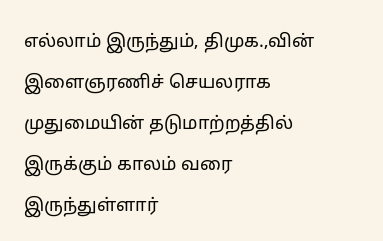எல்லாம் இருந்தும், திமுக.,வின் இளைஞரணிச் செயலராக முதுமையின் தடுமாற்றத்தில் இருக்கும் காலம் வரை இருந்துள்ளார்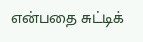என்பதை சுட்டிக்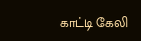காட்டி கேலி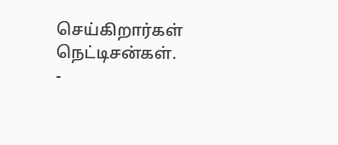செய்கிறார்கள் நெட்டிசன்கள்.
-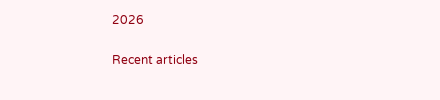2026

Recent articles